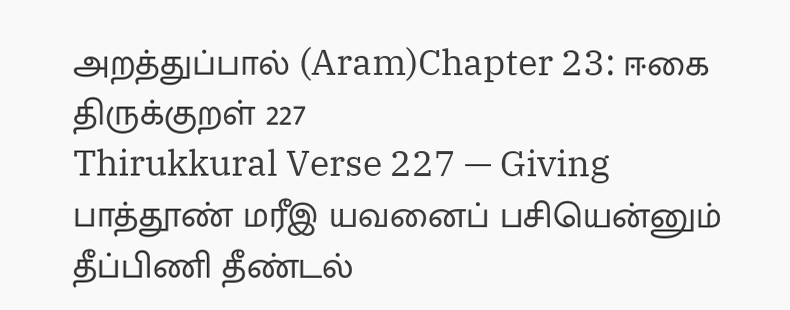அறத்துப்பால் (Aram)Chapter 23: ஈகை
திருக்குறள் 227
Thirukkural Verse 227 — Giving
பாத்தூண் மரீஇ யவனைப் பசியென்னும் தீப்பிணி தீண்டல்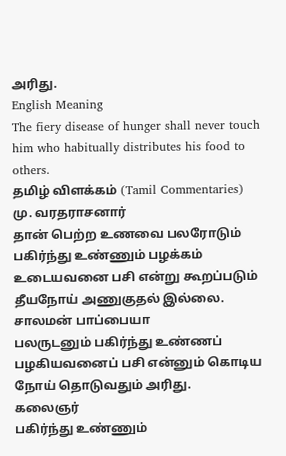அரிது.
English Meaning
The fiery disease of hunger shall never touch him who habitually distributes his food to others.
தமிழ் விளக்கம் (Tamil Commentaries)
மு. வரதராசனார்
தான் பெற்ற உணவை பலரோடும் பகிர்ந்து உண்ணும் பழக்கம் உடையவனை பசி என்று கூறப்படும் தீயநோய் அணுகுதல் இல்லை.
சாலமன் பாப்பையா
பலருடனும் பகிர்ந்து உண்ணப் பழகியவனைப் பசி என்னும் கொடிய நோய் தொடுவதும் அரிது.
கலைஞர்
பகிர்ந்து உண்ணும்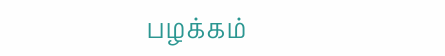பழக்கம்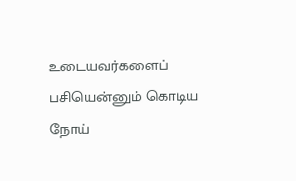உடையவர்களைப் பசியென்னும் கொடிய நோய்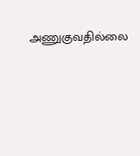அணுகுவதில்லை